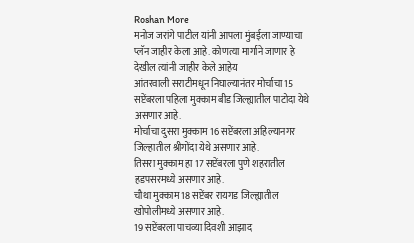Roshan More
मनोज जरांगे पाटील यांनी आपला मुंबईला जाण्याचा प्लॅन जाहीर केला आहे. कोणत्या मार्गाने जाणार हे देखील त्यांनी जाहीर केले आहेय
आंतरवाली सराटीमधून निघाल्यानंतर मोर्चाचा 15 सप्टेंबरला पहिला मुक्काम बीड जिल्ह्यातील पाटोदा येथे असणार आहे.
मोर्चाचा दुसरा मुक्काम 16 सप्टेंबरला अहिल्यानगर जिल्हातील श्रीगोंदा येथे असणार आहे.
तिसरा मुक्काम हा 17 सप्टेंबरला पुणे शहरातील हडपसरमध्ये असणार आहे.
चौथा मुक्काम 18 सप्टेंबर रायगड जिल्ह्यातील खोपोलीमध्ये असणार आहे.
19 सप्टेंबरला पाचव्या दिवशी आझाद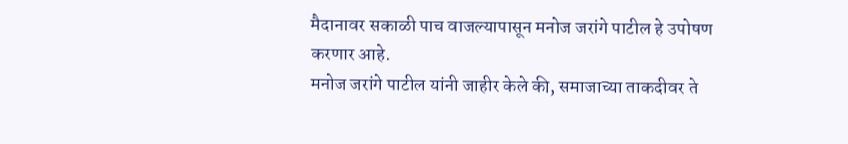मैदानावर सकाळी पाच वाजल्यापासून मनोज जरांगे पाटील हे उपोषण करणार आहे.
मनोज जरांगे पाटील यांनी जाहीर केले की, समाजाच्या ताकदीवर ते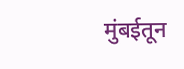मुंबईतून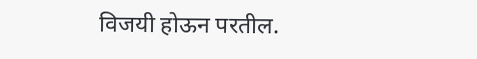विजयी होऊन परतील.